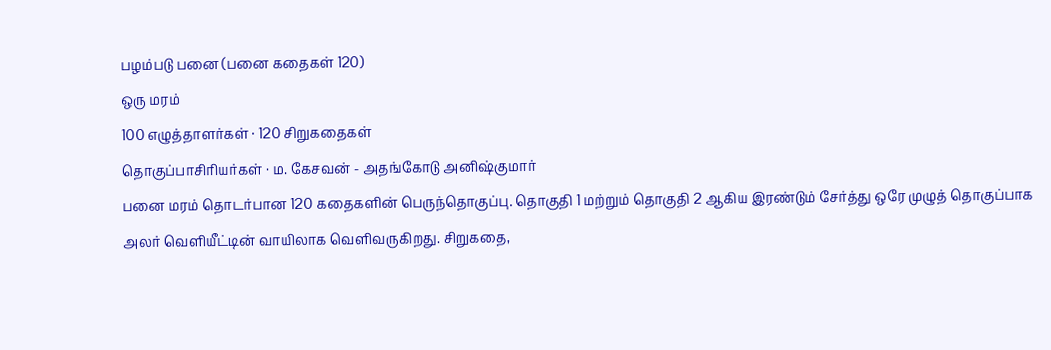பழம்படு பனை (பனை கதைகள் 120)
ஒரு மரம்
100 எழுத்தாளர்கள் · 120 சிறுகதைகள்
தொகுப்பாசிரியர்கள் · ம. கேசவன் - அதங்கோடு அனிஷ்குமார்
பனை மரம் தொடர்பான 120 கதைகளின் பெருந்தொகுப்பு. தொகுதி 1 மற்றும் தொகுதி 2 ஆகிய இரண்டும் சேர்த்து ஒரே முழுத் தொகுப்பாக அலர் வெளியீட்டின் வாயிலாக வெளிவருகிறது. சிறுகதை,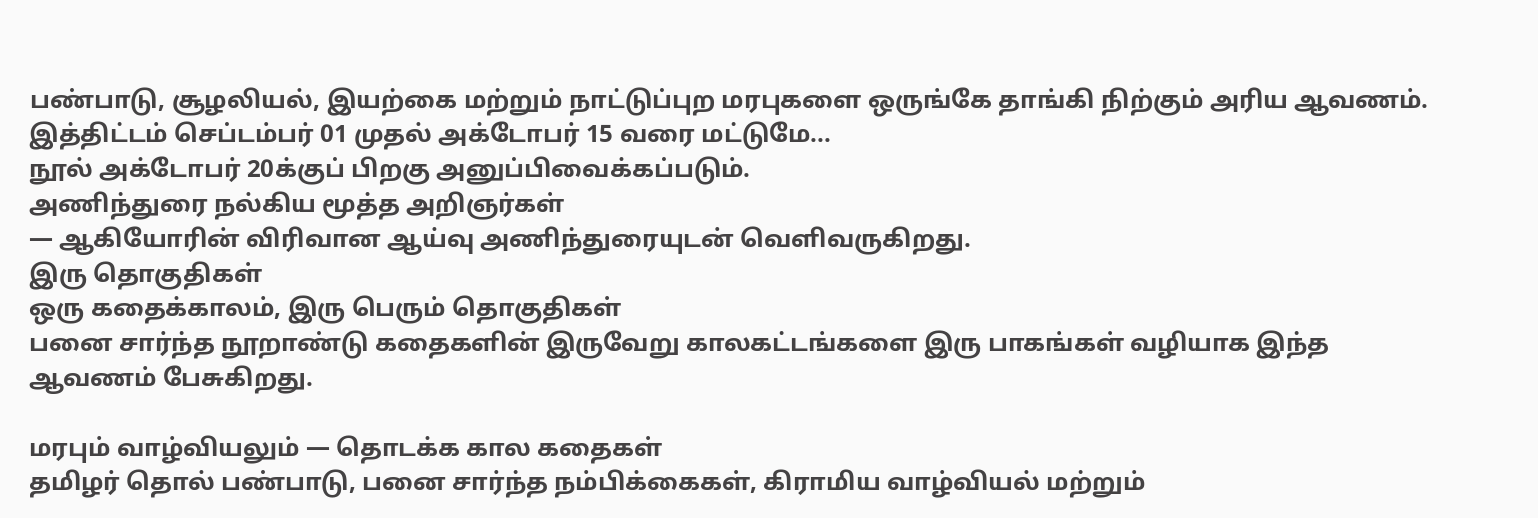பண்பாடு, சூழலியல், இயற்கை மற்றும் நாட்டுப்புற மரபுகளை ஒருங்கே தாங்கி நிற்கும் அரிய ஆவணம்.
இத்திட்டம் செப்டம்பர் 01 முதல் அக்டோபர் 15 வரை மட்டுமே...
நூல் அக்டோபர் 20க்குப் பிறகு அனுப்பிவைக்கப்படும்.
அணிந்துரை நல்கிய மூத்த அறிஞர்கள்
— ஆகியோரின் விரிவான ஆய்வு அணிந்துரையுடன் வெளிவருகிறது.
இரு தொகுதிகள்
ஒரு கதைக்காலம், இரு பெரும் தொகுதிகள்
பனை சார்ந்த நூறாண்டு கதைகளின் இருவேறு காலகட்டங்களை இரு பாகங்கள் வழியாக இந்த ஆவணம் பேசுகிறது.

மரபும் வாழ்வியலும் — தொடக்க கால கதைகள்
தமிழர் தொல் பண்பாடு, பனை சார்ந்த நம்பிக்கைகள், கிராமிய வாழ்வியல் மற்றும்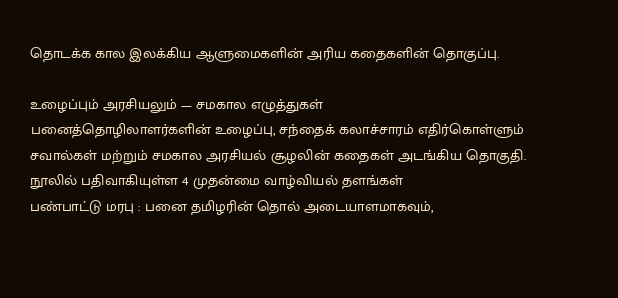தொடக்க கால இலக்கிய ஆளுமைகளின் அரிய கதைகளின் தொகுப்பு.

உழைப்பும் அரசியலும் — சமகால எழுத்துகள்
பனைத்தொழிலாளர்களின் உழைப்பு, சந்தைக் கலாச்சாரம் எதிர்கொள்ளும் சவால்கள் மற்றும் சமகால அரசியல் சூழலின் கதைகள் அடங்கிய தொகுதி.
நூலில் பதிவாகியுள்ள 4 முதன்மை வாழ்வியல் தளங்கள்
பண்பாட்டு மரபு : பனை தமிழரின் தொல் அடையாளமாகவும்,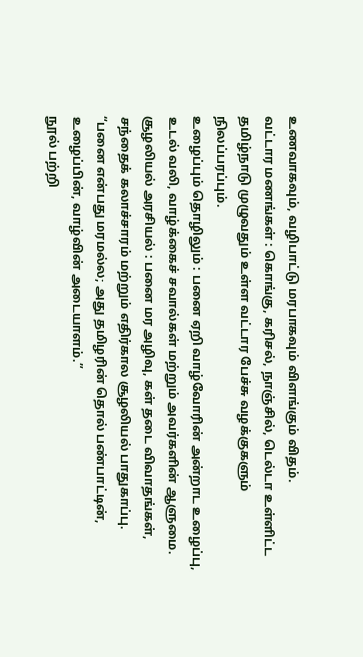உணவாகவும், வழிபாட்டு மரபாகவும் விளங்கும் விதம்.
வட்டார மணங்கள் : கொங்கு, கரிசல், நாஞ்சில், டெல்டா உள்ளிட்ட தமிழ்நாடு முழுவதும் உள்ள வட்டார பேச்சு வழக்குகளும் நிலப்பரப்பும்.
உழைப்பும் தொழிலும் : பனை ஏறி வாழ்வோரின் அன்றாட உழைப்பு, உடல் வலி, வாழ்க்கைச் சவால்கள் மற்றும் அவர்களின் ஆளுமை.
சூழலியல் அரசியல் : பனை மர அழிவு, கள் தடை விவாதங்கள், சந்தைக் கலாச்சாரம் மற்றும் எதிர்கால சூழலியல் பாதுகாப்பு.
“பனை என்பது மரமல்ல; அது தமிழரின் தொல் பண்பாட்டின், உழைப்பின், வாழ்வின் அடையாளம்.”
நூல் பற்றி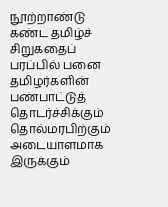நூற்றாண்டு கண்ட தமிழ்ச் சிறுகதைப் பரப்பில் பனை
தமிழர்களின் பண்பாட்டுத் தொடர்ச்சிக்கும் தொல்மரபிற்கும் அடையாளமாக இருக்கும்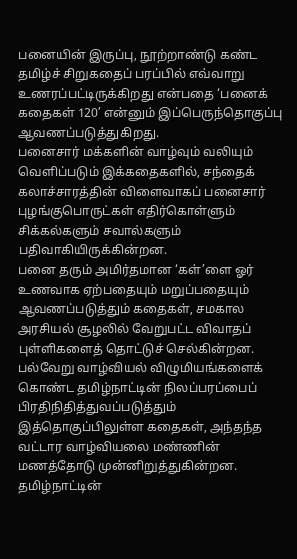பனையின் இருப்பு, நூற்றாண்டு கண்ட தமிழ்ச் சிறுகதைப் பரப்பில் எவ்வாறு உணரப்பட்டிருக்கிறது என்பதை ‘பனைக் கதைகள் 120’ என்னும் இப்பெருந்தொகுப்பு ஆவணப்படுத்துகிறது.
பனைசார் மக்களின் வாழ்வும் வலியும் வெளிப்படும் இக்கதைகளில், சந்தைக் கலாச்சாரத்தின் விளைவாகப் பனைசார் புழங்குபொருட்கள் எதிர்கொள்ளும் சிக்கல்களும் சவால்களும் பதிவாகியிருக்கின்றன.
பனை தரும் அமிர்தமான ‘கள்’ளை ஓர் உணவாக ஏற்பதையும் மறுப்பதையும் ஆவணப்படுத்தும் கதைகள், சமகால அரசியல் சூழலில் வேறுபட்ட விவாதப் புள்ளிகளைத் தொட்டுச் செல்கின்றன.
பல்வேறு வாழ்வியல் விழுமியங்களைக் கொண்ட தமிழ்நாட்டின் நிலப்பரப்பைப் பிரதிநிதித்துவப்படுத்தும் இத்தொகுப்பிலுள்ள கதைகள், அந்தந்த வட்டார வாழ்வியலை மண்ணின் மணத்தோடு முன்னிறுத்துகின்றன. தமிழ்நாட்டின்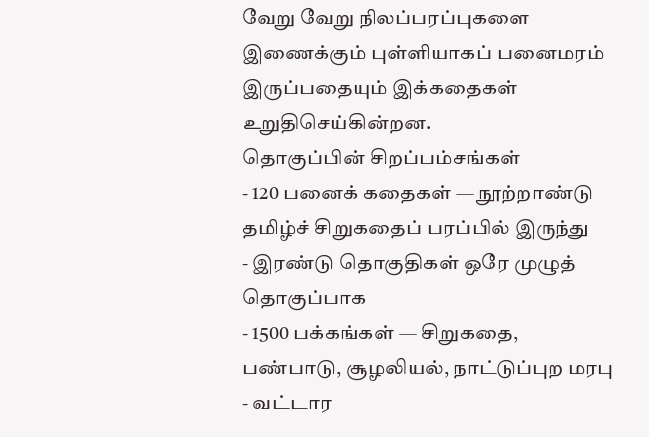வேறு வேறு நிலப்பரப்புகளை இணைக்கும் புள்ளியாகப் பனைமரம் இருப்பதையும் இக்கதைகள் உறுதிசெய்கின்றன.
தொகுப்பின் சிறப்பம்சங்கள்
- 120 பனைக் கதைகள் — நூற்றாண்டு தமிழ்ச் சிறுகதைப் பரப்பில் இருந்து
- இரண்டு தொகுதிகள் ஒரே முழுத் தொகுப்பாக
- 1500 பக்கங்கள் — சிறுகதை, பண்பாடு, சூழலியல், நாட்டுப்புற மரபு
- வட்டார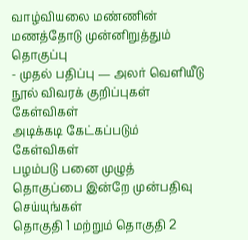வாழ்வியலை மண்ணின் மணத்தோடு முன்னிறுத்தும் தொகுப்பு
- முதல் பதிப்பு — அலர் வெளியீடு
நூல் விவரக் குறிப்புகள்
கேள்விகள்
அடிக்கடி கேட்கப்படும் கேள்விகள்
பழம்படு பனை முழுத் தொகுப்பை இன்றே முன்பதிவு செய்யுங்கள்
தொகுதி 1 மற்றும் தொகுதி 2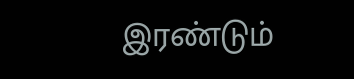இரண்டும்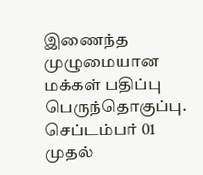இணைந்த முழுமையான மக்கள் பதிப்பு பெருந்தொகுப்பு.
செப்டம்பர் 01 முதல்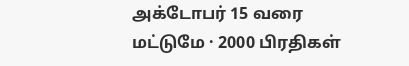அக்டோபர் 15 வரை மட்டுமே · 2000 பிரதிகள்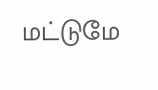மட்டுமே